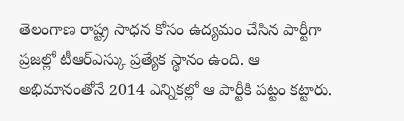తెలంగాణ రాష్ట్ర సాధన కోసం ఉద్యమం చేసిన పార్టీగా ప్రజల్లో టీఆర్ఎస్కు ప్రత్యేక స్థానం ఉంది. ఆ అభిమానంతోనే 2014 ఎన్నికల్లో ఆ పార్టీకి పట్టం కట్టారు.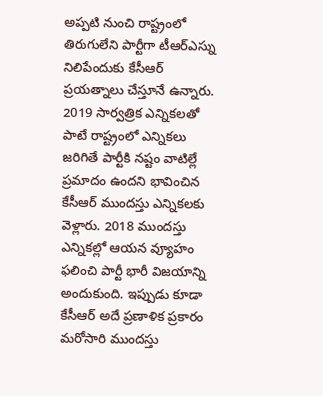అప్పటి నుంచి రాష్ట్రంలో తిరుగులేని పార్టీగా టీఆర్ఎస్ను నిలిపేందుకు కేసీఆర్ ప్రయత్నాలు చేస్తూనే ఉన్నారు. 2019 సార్వత్రిక ఎన్నికలతో పాటే రాష్ట్రంలో ఎన్నికలు జరిగితే పార్టీకి నష్టం వాటిల్లే ప్రమాదం ఉందని భావించిన కేసీఆర్ ముందస్తు ఎన్నికలకు వెళ్లారు. 2018 ముందస్తు ఎన్నికల్లో ఆయన వ్యూహం ఫలించి పార్టీ భారీ విజయాన్ని అందుకుంది. ఇప్పుడు కూడా కేసీఆర్ అదే ప్రణాళిక ప్రకారం మరోసారి ముందస్తు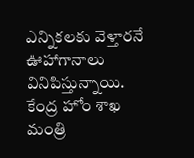ఎన్నికలకు వెళ్తారనే ఊహాగానాలు వినిపిస్తున్నాయి.
కేంద్ర హోం శాఖ మంత్రి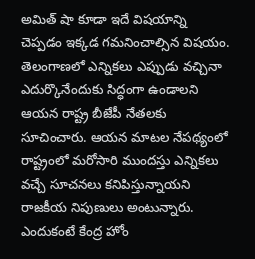అమిత్ షా కూడా ఇదే విషయాన్ని చెప్పడం ఇక్కడ గమనించాల్సిన విషయం. తెలంగాణలో ఎన్నికలు ఎప్పుడు వచ్చినా ఎదుర్కొనేందుకు సిద్ధంగా ఉండాలని ఆయన రాష్ట్ర బీజేపీ నేతలకు సూచించారు. ఆయన మాటల నేపథ్యంలో రాష్ట్రంలో మరోసారి ముందస్తు ఎన్నికలు వచ్చే సూచనలు కనిపిస్తున్నాయని రాజకీయ నిపుణులు అంటున్నారు. ఎందుకంటే కేంద్ర హోం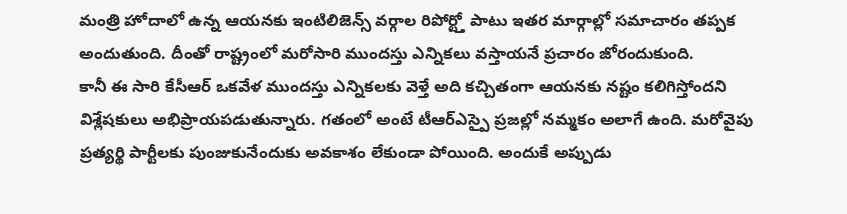మంత్రి హోదాలో ఉన్న ఆయనకు ఇంటిలిజెన్స్ వర్గాల రిపోర్ట్తో పాటు ఇతర మార్గాల్లో సమాచారం తప్పక అందుతుంది. దీంతో రాష్ట్రంలో మరోసారి ముందస్తు ఎన్నికలు వస్తాయనే ప్రచారం జోరందుకుంది.
కానీ ఈ సారి కేసీఆర్ ఒకవేళ ముందస్తు ఎన్నికలకు వెళ్తే అది కచ్చితంగా ఆయనకు నష్టం కలిగిస్తోందని విశ్లేషకులు అభిప్రాయపడుతున్నారు. గతంలో అంటే టీఆర్ఎస్పై ప్రజల్లో నమ్మకం అలాగే ఉంది. మరోవైపు ప్రత్యర్థి పార్టీలకు పుంజుకునేందుకు అవకాశం లేకుండా పోయింది. అందుకే అప్పుడు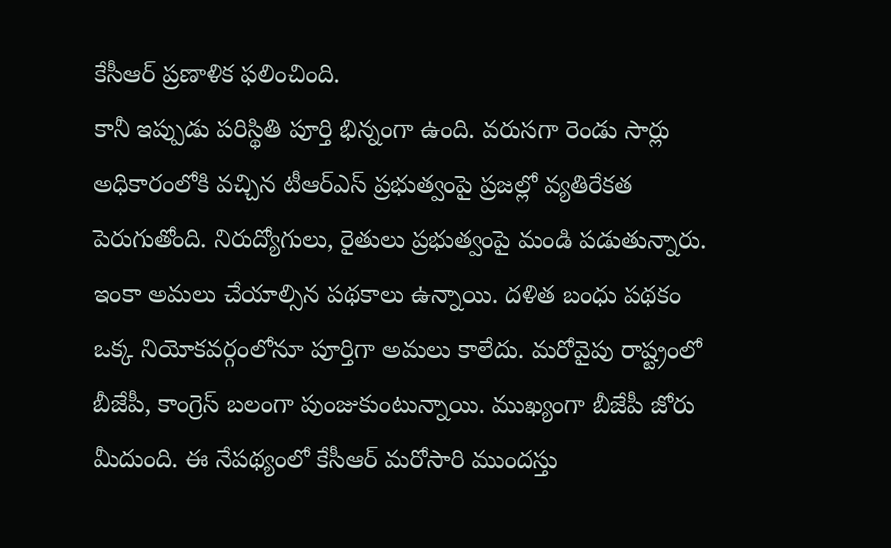కేసీఆర్ ప్రణాళిక ఫలించింది.
కానీ ఇప్పుడు పరిస్థితి పూర్తి భిన్నంగా ఉంది. వరుసగా రెండు సార్లు అధికారంలోకి వచ్చిన టీఆర్ఎస్ ప్రభుత్వంపై ప్రజల్లో వ్యతిరేకత పెరుగుతోంది. నిరుద్యోగులు, రైతులు ప్రభుత్వంపై మండి పడుతున్నారు. ఇంకా అమలు చేయాల్సిన పథకాలు ఉన్నాయి. దళిత బంధు పథకం ఒక్క నియోకవర్గంలోనూ పూర్తిగా అమలు కాలేదు. మరోవైపు రాష్ట్రంలో బీజేపీ, కాంగ్రెస్ బలంగా పుంజుకుంటున్నాయి. ముఖ్యంగా బీజేపీ జోరు మీదుంది. ఈ నేపథ్యంలో కేసీఆర్ మరోసారి ముందస్తు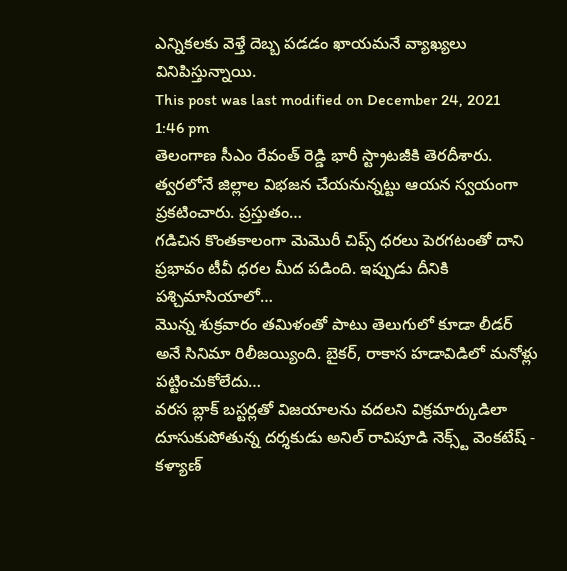ఎన్నికలకు వెళ్తే దెబ్బ పడడం ఖాయమనే వ్యాఖ్యలు వినిపిస్తున్నాయి.
This post was last modified on December 24, 2021 1:46 pm
తెలంగాణ సీఎం రేవంత్ రెడ్డి భారీ స్ట్రాటజీకి తెరదీశారు. త్వరలోనే జిల్లాల విభజన చేయనున్నట్టు ఆయన స్వయంగా ప్రకటించారు. ప్రస్తుతం…
గడిచిన కొంతకాలంగా మెమొరీ చిప్స్ ధరలు పెరగటంతో దాని ప్రభావం టీవీ ధరల మీద పడింది. ఇప్పుడు దీనికి పశ్చిమాసియాలో…
మొన్న శుక్రవారం తమిళంతో పాటు తెలుగులో కూడా లీడర్ అనే సినిమా రిలీజయ్యింది. బైకర్, రాకాస హడావిడిలో మనోళ్లు పట్టించుకోలేదు…
వరస బ్లాక్ బస్టర్లతో విజయాలను వదలని విక్రమార్కుడిలా దూసుకుపోతున్న దర్శకుడు అనిల్ రావిపూడి నెక్స్ట్ వెంకటేష్ - కళ్యాణ్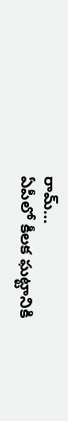రామ్…
ఏపీలో కీలక ఘట్టానికి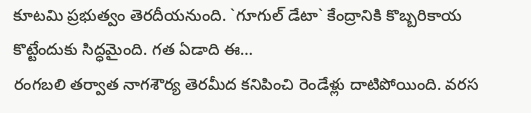కూటమి ప్రభుత్వం తెరదీయనుంది. `గూగుల్ డేటా` కేంద్రానికి కొబ్బరికాయ కొట్టేందుకు సిద్ధమైంది. గత ఏడాది ఈ…
రంగబలి తర్వాత నాగశౌర్య తెరమీద కనిపించి రెండేళ్లు దాటిపోయింది. వరస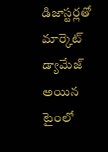డిజాస్టర్లతో మార్కెట్ డ్యామేజ్ అయిన టైంలో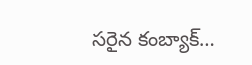సరైన కంబ్యాక్…